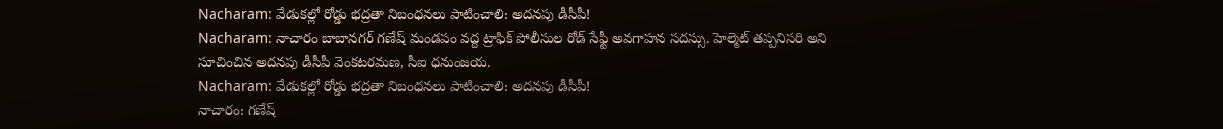Nacharam: వేడుకల్లో రోడ్డు భద్రతా నిబంధనలు పాటించాలి: అదనపు డీసీపీ!
Nacharam: నాచారం బాబానగర్ గణేష్ మండపం వద్ద ట్రాఫిక్ పోలీసుల రోడ్ సేఫ్టీ అవగాహన సదస్సు. హెల్మెట్ తప్పనిసరి అని సూచించిన అదనపు డీసీపీ వెంకటరమణ, సీఐ ధనుంజయ.
Nacharam: వేడుకల్లో రోడ్డు భద్రతా నిబంధనలు పాటించాలి: అదనపు డీసీపీ!
నాచారం: గణేష్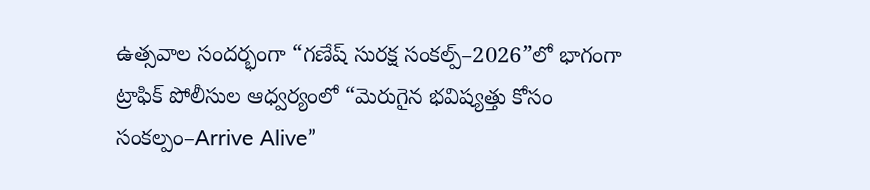ఉత్సవాల సందర్భంగా “గణేష్ సురక్ష సంకల్ప్–2026”లో భాగంగా ట్రాఫిక్ పోలీసుల ఆధ్వర్యంలో “మెరుగైన భవిష్యత్తు కోసం సంకల్పం–Arrive Alive”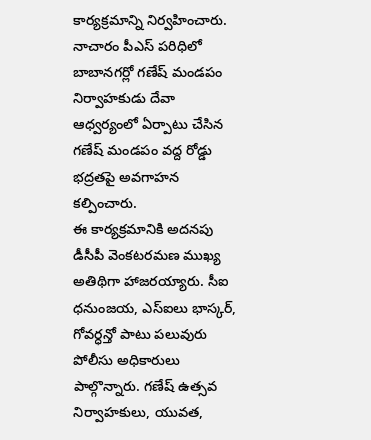కార్యక్రమాన్ని నిర్వహించారు. నాచారం పీఎస్ పరిధిలో బాబానగర్లో గణేష్ మండపం నిర్వాహకుడు దేవా ఆధ్వర్యంలో ఏర్పాటు చేసిన గణేష్ మండపం వద్ద రోడ్డు భద్రతపై అవగాహన కల్పించారు.
ఈ కార్యక్రమానికి అదనపు డీసీపీ వెంకటరమణ ముఖ్య అతిథిగా హాజరయ్యారు. సీఐ ధనుంజయ, ఎస్ఐలు భాస్కర్, గోవర్ధన్తో పాటు పలువురు పోలీసు అధికారులు పాల్గొన్నారు. గణేష్ ఉత్సవ నిర్వాహకులు, యువత,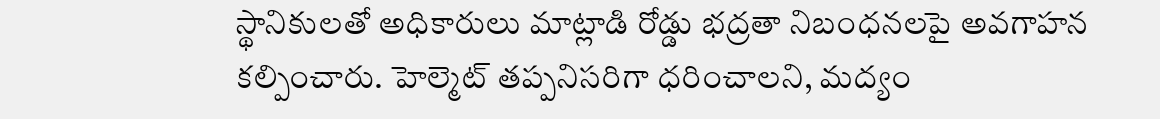స్థానికులతో అధికారులు మాట్లాడి రోడ్డు భద్రతా నిబంధనలపై అవగాహన కల్పించారు. హెల్మెట్ తప్పనిసరిగా ధరించాలని, మద్యం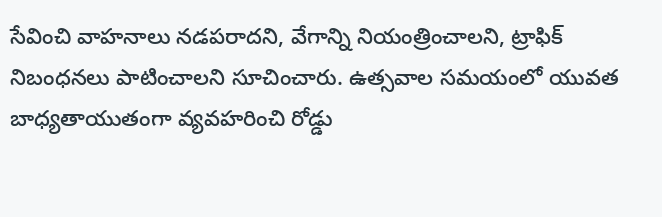సేవించి వాహనాలు నడపరాదని, వేగాన్ని నియంత్రించాలని, ట్రాఫిక్ నిబంధనలు పాటించాలని సూచించారు. ఉత్సవాల సమయంలో యువత బాధ్యతాయుతంగా వ్యవహరించి రోడ్డు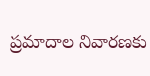ప్రమాదాల నివారణకు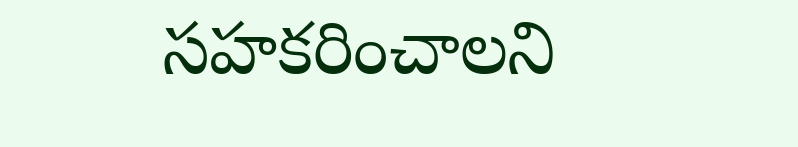సహకరించాలని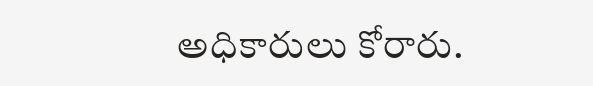అధికారులు కోరారు.